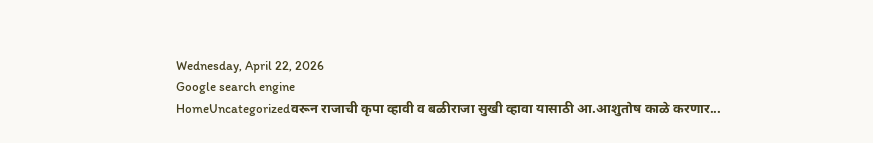Wednesday, April 22, 2026
Google search engine
HomeUncategorizedवरून राजाची कृपा व्हावी व बळीराजा सुखी व्हावा यासाठी आ.आशुतोष काळे करणार...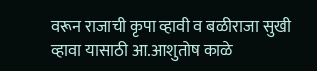वरून राजाची कृपा व्हावी व बळीराजा सुखी व्हावा यासाठी आ.आशुतोष काळे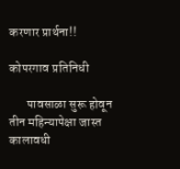करणार प्रार्थना!!

कोपरगाव प्रतिनिधी

       पावसाळा सुरू होवून तीन महिन्यापेक्षा जास्त कालावधी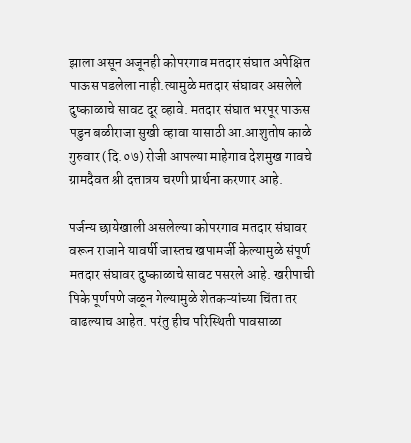झाला असून अजूनही कोपरगाव मतदार संघात अपेक्षित पाऊस पडलेला नाही.त्यामुळे मतदार संघावर असलेले दुष्काळाचे सावट दूर व्हावे. मतदार संघात भरपूर पाऊस पडुन बळीराजा सुखी व्हावा यासाठी आ.आशुतोष काळे गुरुवार (दि.०७) रोजी आपल्या माहेगाव देशमुख गावचे ग्रामदैवत श्री दत्तात्रय चरणी प्रार्थना करणार आहे.

पर्जन्य छायेखाली असलेल्या कोपरगाव मतदार संघावर वरून राजाने यावर्षी जास्तच खपामर्जी केल्यामुळे संपूर्ण मतदार संघावर दुष्काळाचे सावट पसरले आहे. खरीपाची पिके पूर्णपणे जळून गेल्यामुळे शेतकऱ्यांच्या चिंता तर वाढल्याच आहेत. परंतु हीच परिस्थिती पावसाळा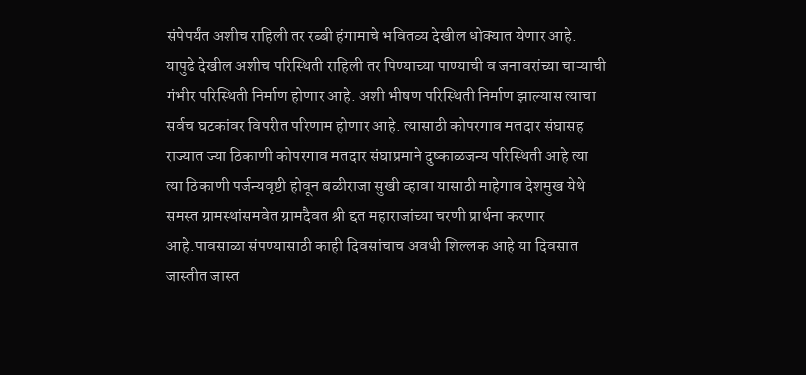संपेपर्यंत अशीच राहिली तर रब्बी हंगामाचे भवितव्य देखील धोक्यात येणार आहे. यापुढे देखील अशीच परिस्थिती राहिली तर पिण्याच्या पाण्याची व जनावरांच्या चाऱ्याची गंभीर परिस्थिती निर्माण होणार आहे. अशी भीषण परिस्थिती निर्माण झाल्यास त्याचा सर्वच घटकांवर विपरीत परिणाम होणार आहे. त्यासाठी कोपरगाव मतदार संघासह राज्यात ज्या ठिकाणी कोपरगाव मतदार संघाप्रमाने दुष्काळजन्य परिस्थिती आहे त्या त्या ठिकाणी पर्जन्यवृष्टी होवून बळीराजा सुखी व्हावा यासाठी माहेगाव देशमुख येथे समस्त ग्रामस्थांसमवेत ग्रामदैवत श्री द्दत महाराजांच्या चरणी प्रार्थना करणार आहे.पावसाळा संपण्यासाठी काही दिवसांचाच अवधी शिल्लक आहे या दिवसात जास्तीत जास्त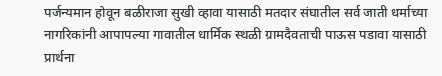पर्जन्यमान होवून बळीराजा सुखी व्हावा यासाठी मतदार संघातील सर्व जाती धर्माच्या नागरिकांनी आपापल्या गावातील धार्मिक स्थळी ग्रामदैवताची पाऊस पडावा यासाठी प्रार्थना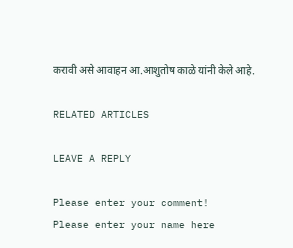करावी असे आवाहन आ.आशुतोष काळे यांनी केले आहे.

RELATED ARTICLES

LEAVE A REPLY

Please enter your comment!
Please enter your name here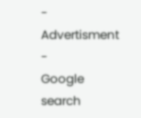- Advertisment -
Google search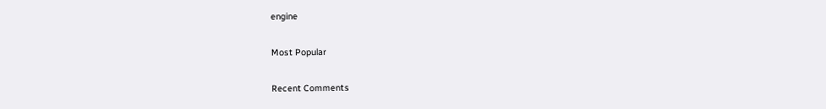engine

Most Popular

Recent Comments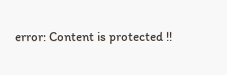error: Content is protected !!